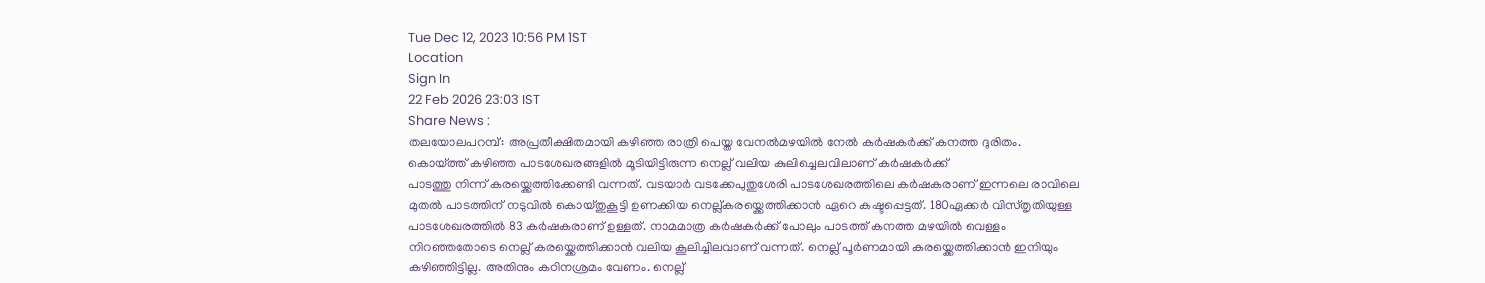Tue Dec 12, 2023 10:56 PM 1ST
Location
Sign In
22 Feb 2026 23:03 IST
Share News :
തലയോലപറമ്പ്: അപ്രതീക്ഷിതമായി കഴിഞ്ഞ രാത്രി പെയ്ത വേനൽമഴയിൽ നേൽ കർഷകർക്ക് കനത്ത ദുരിതം. കൊയ്ത്ത് കഴിഞ്ഞ പാടശേഖരങ്ങളിൽ മൂടിയിട്ടിരുന്ന നെല്ല് വലിയ കുലിച്ചെലവിലാണ് കർഷകർക്ക്
പാടത്തു നിന്ന് കരയ്ക്കെത്തിക്കേണ്ടി വന്നത്. വടയാർ വടക്കേപുതുശേരി പാടശേഖരത്തിലെ കർഷകരാണ് ഇന്നലെ രാവിലെ മുതൽ പാടത്തിന് നടുവിൽ കൊയ്തുകൂട്ടി ഉണക്കിയ നെല്ല്കരയ്ക്കെത്തിക്കാൻ ഏറെ കഷ്ടപ്പെട്ടത്. 180ഏക്കർ വിസ്തൃതിയുള്ള പാടശേഖരത്തിൽ 83 കർഷകരാണ് ഉള്ളത്. നാമമാത്ര കർഷകർക്ക് പോലും പാടത്ത് കനത്ത മഴയിൽ വെള്ളം നിറഞ്ഞതോടെ നെല്ല് കരയ്ക്കെത്തിക്കാൻ വലിയ കൂലിച്ചിലവാണ് വന്നത്. നെല്ല് പൂർണമായി കരയ്ക്കെത്തിക്കാൻ ഇനിയും കഴിഞ്ഞിട്ടില്ല. അതിനും കഠിനശ്രമം വേണം. നെല്ല്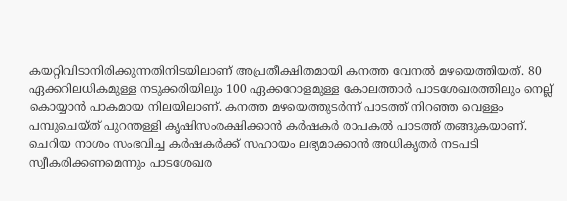കയറ്റിവിടാനിരിക്കുന്നതിനിടയിലാണ് അപ്രതീക്ഷിതമായി കനത്ത വേനൽ മഴയെത്തിയത്. 80 ഏക്കറിലധികമുള്ള നടുക്കരിയിലും 100 ഏക്കറോളമുള്ള കോലത്താർ പാടശേഖരത്തിലും നെല്ല് കൊയ്യാൻ പാകമായ നിലയിലാണ്. കനത്ത മഴയെത്തുടർന്ന് പാടത്ത് നിറഞ്ഞ വെള്ളം പമ്പുചെയ്ത് പുറന്തള്ളി കൃഷിസംരക്ഷിക്കാൻ കർഷകർ രാപകൽ പാടത്ത് തങ്ങുകയാണ്. ചെറിയ നാശം സംഭവിച്ച കർഷകർക്ക് സഹായം ലഭ്യമാക്കാൻ അധികൃതർ നടപടി സ്വീകരിക്കണമെന്നും പാടശേഖര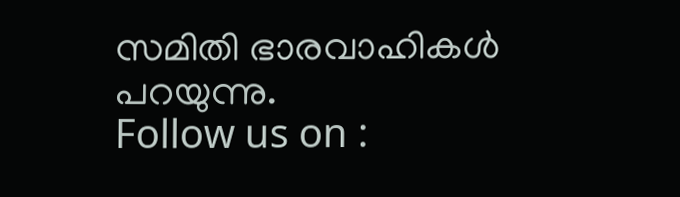സമിതി ഭാരവാഹികൾ പറയുന്നു.
Follow us on :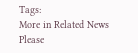Tags:
More in Related News
Please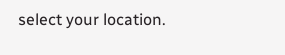select your location.